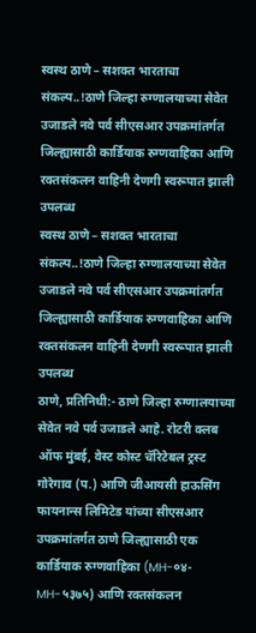स्वस्थ ठाणे – सशक्त भारताचा संकल्प..!ठाणे जिल्हा रुग्णालयाच्या सेवेत उजाडले नवे पर्व सीएसआर उपक्रमांतर्गत जिल्ह्यासाठी कार्डियाक रुग्णवाहिका आणि रक्तसंकलन वाहिनी देणगी स्वरूपात झाली उपलब्ध
स्वस्थ ठाणे – सशक्त भारताचा संकल्प..!ठाणे जिल्हा रुग्णालयाच्या सेवेत उजाडले नवे पर्व सीएसआर उपक्रमांतर्गत जिल्ह्यासाठी कार्डियाक रुग्णवाहिका आणि रक्तसंकलन वाहिनी देणगी स्वरूपात झाली उपलब्ध
ठाणे, प्रतिनिधी:- ठाणे जिल्हा रुग्णालयाच्या सेवेत नवे पर्व उजाडले आहे. रोटरी क्लब ऑफ मुंबई, वेस्ट कोस्ट चॅरिटेबल ट्रस्ट गोरेगाव (प.) आणि जीआयसी हाऊसिंग फायनान्स लिमिटेड यांच्या सीएसआर उपक्रमांतर्गत ठाणे जिल्ह्यासाठी एक कार्डियाक रुग्णवाहिका (MH-०४-MH-५३७५) आणि रक्तसंकलन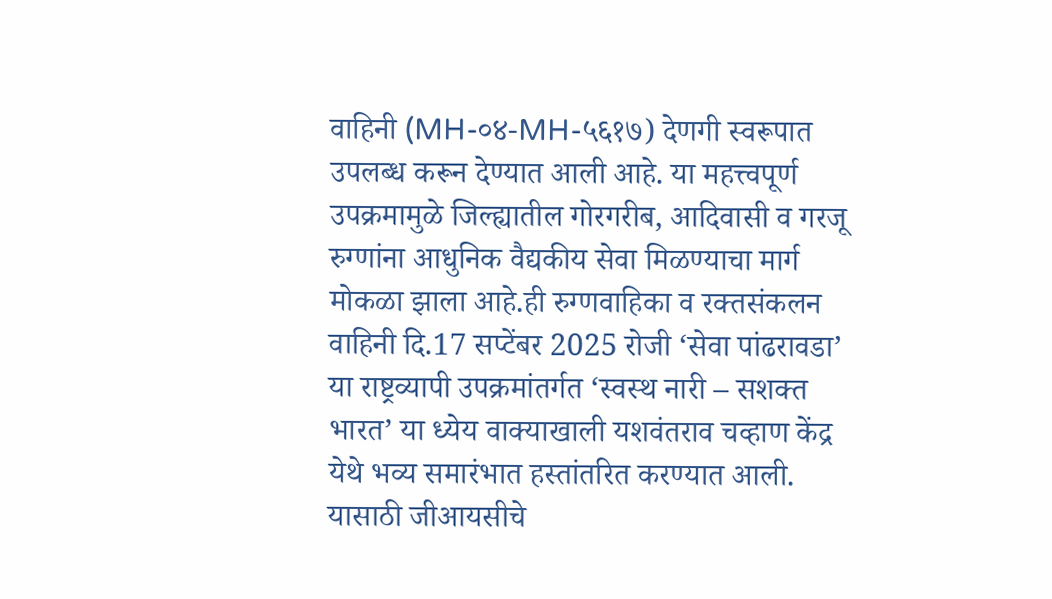वाहिनी (MH-०४-MH-५६१७) देणगी स्वरूपात उपलब्ध करून देण्यात आली आहे. या महत्त्वपूर्ण उपक्रमामुळे जिल्ह्यातील गोरगरीब, आदिवासी व गरजू रुग्णांना आधुनिक वैद्यकीय सेवा मिळण्याचा मार्ग मोकळा झाला आहे.ही रुग्णवाहिका व रक्तसंकलन वाहिनी दि.17 सप्टेंबर 2025 रोजी ‘सेवा पांढरावडा’ या राष्ट्रव्यापी उपक्रमांतर्गत ‘स्वस्थ नारी – सशक्त भारत’ या ध्येय वाक्याखाली यशवंतराव चव्हाण केंद्र येथे भव्य समारंभात हस्तांतरित करण्यात आली.
यासाठी जीआयसीचे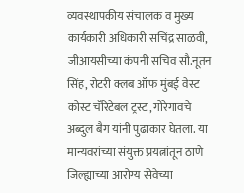व्यवस्थापकीय संचालक व मुख्य कार्यकारी अधिकारी सचिंद्र साळवी, जीआयसीच्या कंपनी सचिव सौ.नूतन सिंह, रोटरी क्लब ऑफ मुंबई वेस्ट कोस्ट चॅरिटेबल ट्रस्ट, गोरेगावचे अब्दुल बैग यांनी पुढाकार घेतला. या मान्यवरांच्या संयुक्त प्रयत्नांतून ठाणे जिल्ह्याच्या आरोग्य सेवेच्या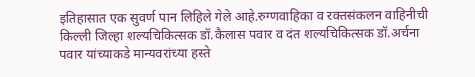इतिहासात एक सुवर्ण पान लिहिले गेले आहे.रुग्णवाहिका व रक्तसंकलन वाहिनीची किल्ली जिल्हा शल्यचिकित्सक डॉ.कैलास पवार व दंत शल्यचिकित्सक डॉ.अर्चना पवार यांच्याकडे मान्यवरांच्या हस्ते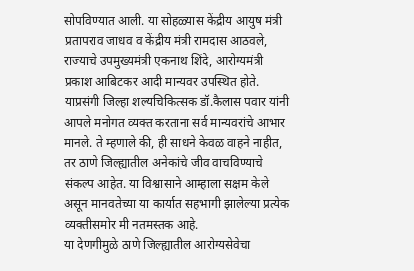सोपविण्यात आली. या सोहळ्यास केंद्रीय आयुष मंत्री प्रतापराव जाधव व केंद्रीय मंत्री रामदास आठवले, राज्याचे उपमुख्यमंत्री एकनाथ शिंदे, आरोग्यमंत्री प्रकाश आबिटकर आदी मान्यवर उपस्थित होते.
याप्रसंगी जिल्हा शल्यचिकित्सक डॉ.कैलास पवार यांनी आपले मनोगत व्यक्त करताना सर्व मान्यवरांचे आभार मानले. ते म्हणाले की, ही साधने केवळ वाहने नाहीत, तर ठाणे जिल्ह्यातील अनेकांचे जीव वाचविण्याचे संकल्प आहेत. या विश्वासाने आम्हाला सक्षम केले असून मानवतेच्या या कार्यात सहभागी झालेल्या प्रत्येक व्यक्तीसमोर मी नतमस्तक आहे.
या देणगीमुळे ठाणे जिल्ह्यातील आरोग्यसेवेचा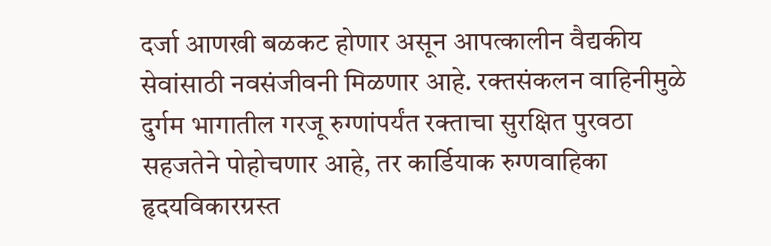दर्जा आणखी बळकट होणार असून आपत्कालीन वैद्यकीय सेवांसाठी नवसंजीवनी मिळणार आहे. रक्तसंकलन वाहिनीमुळे दुर्गम भागातील गरजू रुग्णांपर्यंत रक्ताचा सुरक्षित पुरवठा सहजतेने पोहोचणार आहे, तर कार्डियाक रुग्णवाहिका हृदयविकारग्रस्त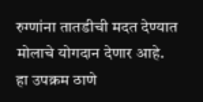रुग्णांना तातडीची मदत देण्यात मोलाचे योगदान देणार आहे.
हा उपक्रम ठाणे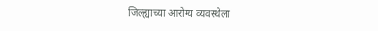जिल्ह्याच्या आरोग्य व्यवस्थेला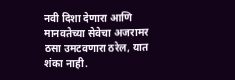नवी दिशा देणारा आणि मानवतेच्या सेवेचा अजरामर ठसा उमटवणारा ठरेल, यात शंका नाही.